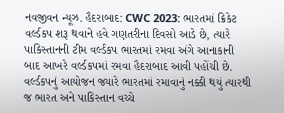નવજીવન ન્યૂઝ. હૈદરાબાદ: CWC 2023: ભારતમાં ક્રિકેટ વર્લ્ડકપ શરૂ થવાને હવે ગણતરીના દિવસો આડે છે, ત્યારે પાકિસ્તાનની ટીમ વર્લ્ડકપ ભારતમાં રમવા અંગે આનાકાની બાદ આખરે વર્લ્ડકપમાં રમવા હૈદરાબાદ આવી પહોંચી છે. વર્લ્ડકપનું આયોજન જ્યારે ભારતમાં રમાવાનું નક્કી થયું ત્યારથી જ ભારત અને પાકિસ્તાન વચ્ચે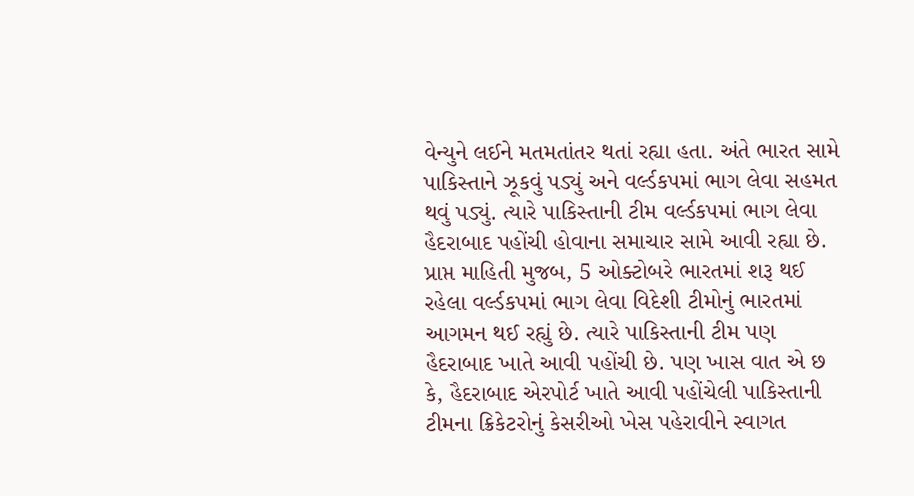વેન્યુને લઈને મતમતાંતર થતાં રહ્યા હતા. અંતે ભારત સામે પાકિસ્તાને ઝૂકવું પડ્યું અને વર્લ્ડકપમાં ભાગ લેવા સહમત થવું પડ્યું. ત્યારે પાકિસ્તાની ટીમ વર્લ્ડકપમાં ભાગ લેવા હૈદરાબાદ પહોંચી હોવાના સમાચાર સામે આવી રહ્યા છે.
પ્રાપ્ત માહિતી મુજબ, 5 ઓક્ટોબરે ભારતમાં શરૂ થઈ રહેલા વર્લ્ડકપમાં ભાગ લેવા વિદેશી ટીમોનું ભારતમાં આગમન થઈ રહ્યું છે. ત્યારે પાકિસ્તાની ટીમ પણ હૈદરાબાદ ખાતે આવી પહોંચી છે. પણ ખાસ વાત એ છ કે, હૈદરાબાદ એરપોર્ટ ખાતે આવી પહોંચેલી પાકિસ્તાની ટીમના ક્રિકેટરોનું કેસરીઓ ખેસ પહેરાવીને સ્વાગત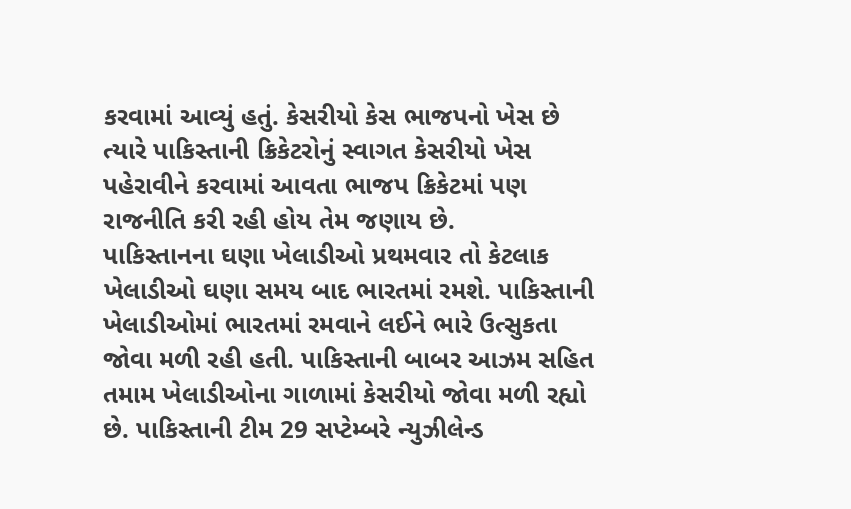કરવામાં આવ્યું હતું. કેસરીયો કેસ ભાજપનો ખેસ છે ત્યારે પાકિસ્તાની ક્રિકેટરોનું સ્વાગત કેસરીયો ખેસ પહેરાવીને કરવામાં આવતા ભાજપ ક્રિકેટમાં પણ રાજનીતિ કરી રહી હોય તેમ જણાય છે.
પાકિસ્તાનના ઘણા ખેલાડીઓ પ્રથમવાર તો કેટલાક ખેલાડીઓ ઘણા સમય બાદ ભારતમાં રમશે. પાકિસ્તાની ખેલાડીઓમાં ભારતમાં રમવાને લઈને ભારે ઉત્સુકતા જોવા મળી રહી હતી. પાકિસ્તાની બાબર આઝમ સહિત તમામ ખેલાડીઓના ગાળામાં કેસરીયો જોવા મળી રહ્યો છે. પાકિસ્તાની ટીમ 29 સપ્ટેમ્બરે ન્યુઝીલેન્ડ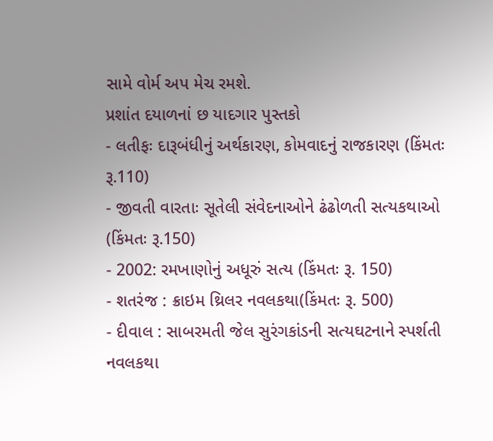સામે વોર્મ અપ મેચ રમશે.
પ્રશાંત દયાળનાં છ યાદગાર પુસ્તકો
- લતીફઃ દારૂબંધીનું અર્થકારણ, કોમવાદનું રાજકારણ (કિંમતઃ રૂ.110)
- જીવતી વારતાઃ સૂતેલી સંવેદનાઓને ઢંઢોળતી સત્યકથાઓ (કિંમતઃ રૂ.150)
- 2002: રમખાણોનું અધૂરું સત્ય (કિંમતઃ રૂ. 150)
- શતરંજ : ક્રાઇમ થ્રિલર નવલકથા(કિંમતઃ રૂ. 500)
- દીવાલ : સાબરમતી જેલ સુરંગકાંડની સત્યઘટનાને સ્પર્શતી નવલકથા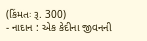(કિંમતઃ રૂ. 300)
- નાદાન : એક કેદીના જીવનની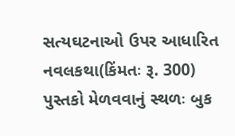સત્યઘટનાઓ ઉપર આધારિત નવલકથા(કિંમતઃ રૂ. 300)
પુસ્તકો મેળવવાનું સ્થળઃ બુક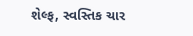શેલ્ફ, સ્વસ્તિક ચાર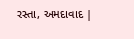રસ્તા, અમદાવાદ |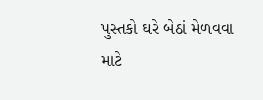પુસ્તકો ઘરે બેઠાં મેળવવા માટે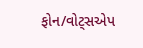ફોન/વોટ્સએપ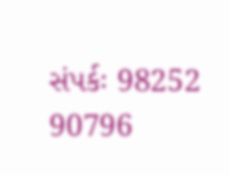સંપર્કઃ 98252 90796